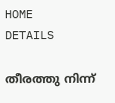HOME
DETAILS

തീരത്തു നിന്ന്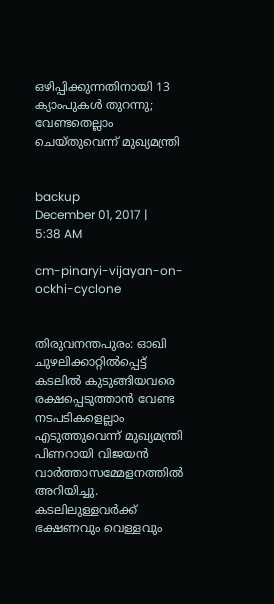ഒഴിപ്പിക്കുന്നതിനായി 13 ക്യാംപുകള്‍ തുറന്നു; വേണ്ടതെല്ലാം ചെയ്തുവെന്ന് മുഖ്യമന്ത്രി


backup
December 01, 2017 | 5:38 AM

cm-pinaryi-vijayan-on-ockhi-cyclone


തിരുവനന്തപുരം: ഓഖി ചുഴലിക്കാറ്റില്‍പ്പെട്ട് കടലില്‍ കുടുങ്ങിയവരെ രക്ഷപ്പെടുത്താന്‍ വേണ്ട നടപടികളെല്ലാം എടുത്തുവെന്ന് മുഖ്യമന്ത്രി പിണറായി വിജയന്‍ വാര്‍ത്താസമ്മേളനത്തില്‍ അറിയിച്ചു. കടലിലുള്ളവര്‍ക്ക് ഭക്ഷണവും വെള്ളവും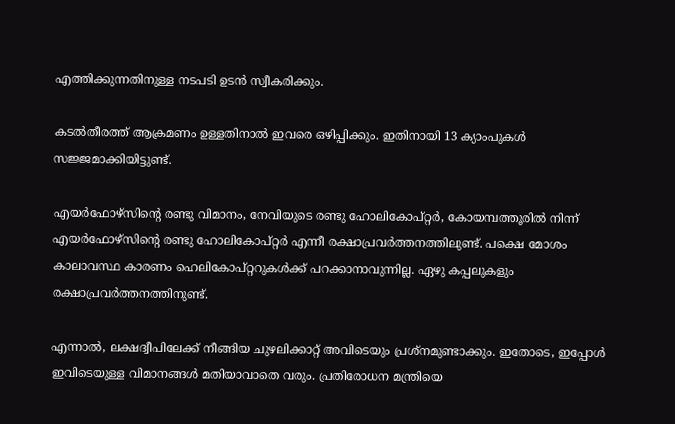എത്തിക്കുന്നതിനുള്ള നടപടി ഉടന്‍ സ്വീകരിക്കും.

കടല്‍തീരത്ത് ആക്രമണം ഉള്ളതിനാല്‍ ഇവരെ ഒഴിപ്പിക്കും. ഇതിനായി 13 ക്യാംപുകള്‍ സജ്ജമാക്കിയിട്ടുണ്ട്.

എയര്‍ഫോഴ്‌സിന്റെ രണ്ടു വിമാനം, നേവിയുടെ രണ്ടു ഹോലികോപ്റ്റര്‍, കോയമ്പത്തൂരില്‍ നിന്ന് എയര്‍ഫോഴ്‌സിന്റെ രണ്ടു ഹോലികോപ്റ്റര്‍ എന്നീ രക്ഷാപ്രവര്‍ത്തനത്തിലുണ്ട്. പക്ഷെ മോശം കാലാവസ്ഥ കാരണം ഹെലികോപ്റ്ററുകള്‍ക്ക് പറക്കാനാവുന്നില്ല. ഏഴു കപ്പലുകളും രക്ഷാപ്രവര്‍ത്തനത്തിനുണ്ട്.

എന്നാല്‍, ലക്ഷദ്വീപിലേക്ക് നീങ്ങിയ ചുഴലിക്കാറ്റ് അവിടെയും പ്രശ്‌നമുണ്ടാക്കും. ഇതോടെ, ഇപ്പോള്‍ ഇവിടെയുള്ള വിമാനങ്ങള്‍ മതിയാവാതെ വരും. പ്രതിരോധന മന്ത്രിയെ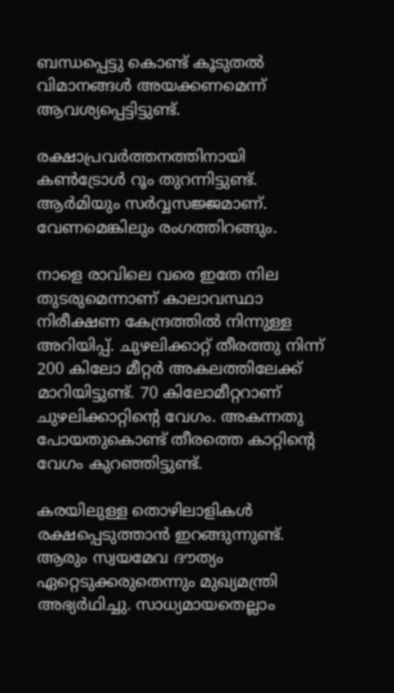ബന്ധപ്പെട്ടു കൊണ്ട് കൂടുതല്‍ വിമാനങ്ങള്‍ അയക്കണമെന്ന് ആവശ്യപ്പെട്ടിട്ടുണ്ട്.

രക്ഷാപ്രവര്‍ത്തനത്തിനായി കണ്‍ട്രോള്‍ റൂം തുറന്നിട്ടുണ്ട്. ആര്‍മിയും സര്‍വ്വസജ്ജമാണ്. വേണമെങ്കിലും രംഗത്തിറങ്ങും.

നാളെ രാവിലെ വരെ ഇതേ നില തുടരുമെന്നാണ് കാലാവസ്ഥാ നിരീക്ഷണ കേന്ദ്രത്തില്‍ നിന്നുള്ള അറിയിപ്പ്. ചുഴലിക്കാറ്റ് തീരത്തു നിന്ന് 200 കിലോ മീറ്റര്‍ അകലത്തിലേക്ക് മാറിയിട്ടുണ്ട്. 70 കിലോമീറ്ററാണ് ചുഴലിക്കാറ്റിന്റെ വേഗം. അകന്നതു പോയതുകൊണ്ട് തീരത്തെ കാറ്റിന്റെ വേഗം കുറഞ്ഞിട്ടുണ്ട്.

കരയിലുള്ള തൊഴിലാളികള്‍ രക്ഷപ്പെടുത്താന്‍ ഇറങ്ങുന്നുണ്ട്. ആരും സ്വയമേവ ദൗത്യം ഏറ്റെടുക്കരുതെന്നും മുഖ്യമന്ത്രി അഭ്യര്‍ഥിച്ചു. സാധ്യമായതെല്ലാം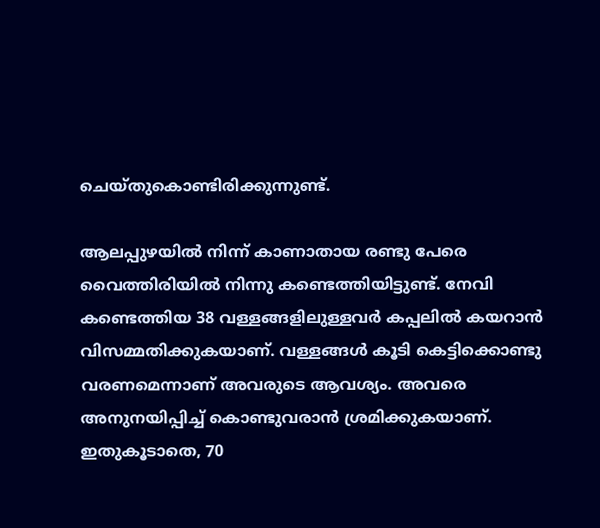ചെയ്തുകൊണ്ടിരിക്കുന്നുണ്ട്.

ആലപ്പുഴയില്‍ നിന്ന് കാണാതായ രണ്ടു പേരെ വൈത്തിരിയില്‍ നിന്നു കണ്ടെത്തിയിട്ടുണ്ട്. നേവി കണ്ടെത്തിയ 38 വള്ളങ്ങളിലുള്ളവര്‍ കപ്പലില്‍ കയറാന്‍ വിസമ്മതിക്കുകയാണ്. വള്ളങ്ങള്‍ കൂടി കെട്ടിക്കൊണ്ടു വരണമെന്നാണ് അവരുടെ ആവശ്യം. അവരെ അനുനയിപ്പിച്ച് കൊണ്ടുവരാന്‍ ശ്രമിക്കുകയാണ്. ഇതുകൂടാതെ, 70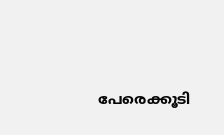പേരെക്കൂടി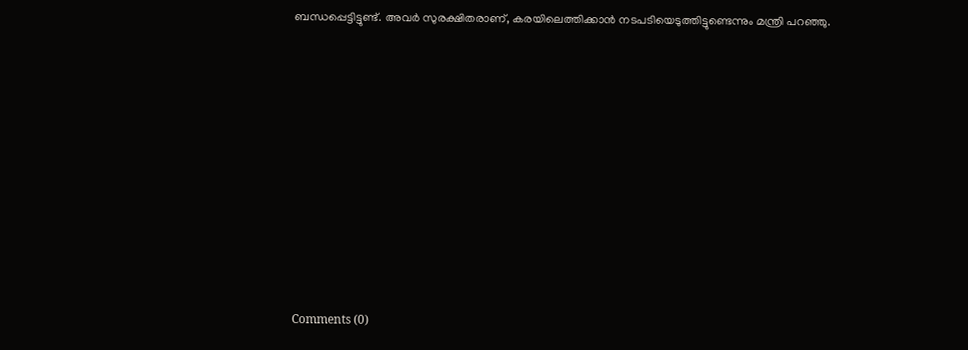ബന്ധപ്പെട്ടിട്ടുണ്ട്. അവര്‍ സുരക്ഷിതരാണ്, കരയിലെത്തിക്കാന്‍ നടപടിയെടുത്തിട്ടുണ്ടെന്നും മന്ത്രി പറഞ്ഞു.










Comments (0)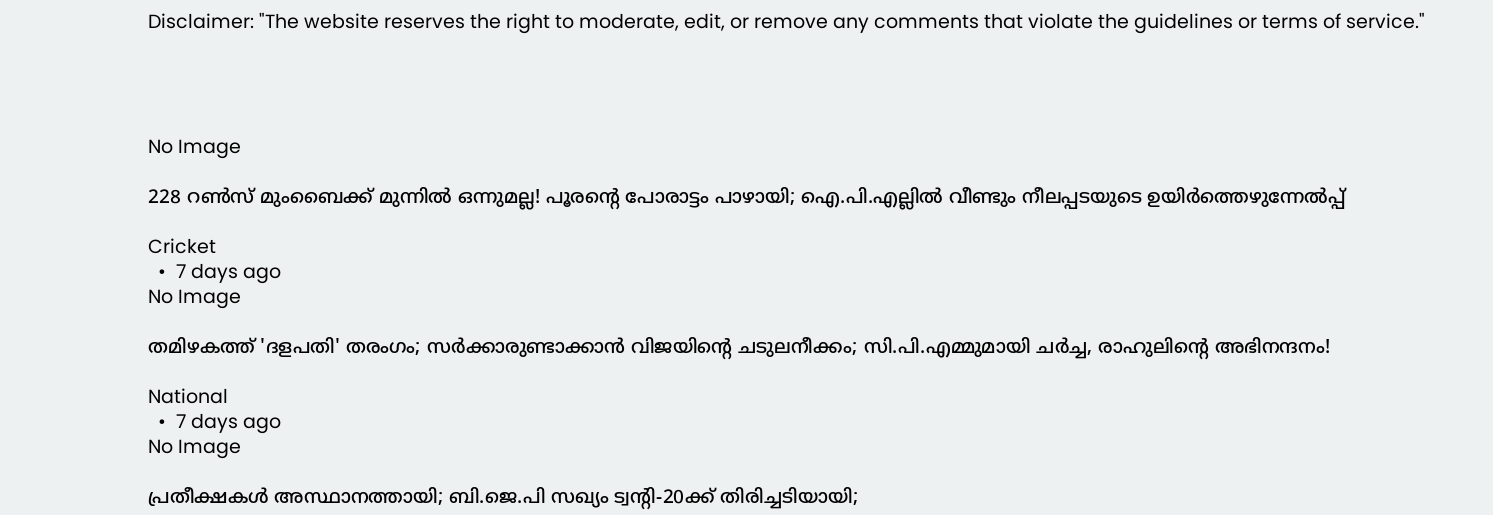Disclaimer: "The website reserves the right to moderate, edit, or remove any comments that violate the guidelines or terms of service."




No Image

228 റൺസ് മുംബൈക്ക് മുന്നിൽ ഒന്നുമല്ല! പൂരന്റെ പോരാട്ടം പാഴായി; ഐ.പി.എല്ലിൽ വീണ്ടും നീലപ്പടയുടെ ഉയിർത്തെഴുന്നേൽപ്പ്

Cricket
  •  7 days ago
No Image

തമിഴകത്ത് 'ദളപതി' തരംഗം; സർക്കാരുണ്ടാക്കാൻ വിജയിന്റെ ചടുലനീക്കം; സി.പി.എമ്മുമായി ചർച്ച, രാഹുലിന്റെ അഭിനന്ദനം!

National
  •  7 days ago
No Image

പ്രതീക്ഷകൾ അസ്ഥാനത്തായി; ബി.ജെ.പി സഖ്യം ട്വൻ്റി-20ക്ക് തിരിച്ചടിയായി;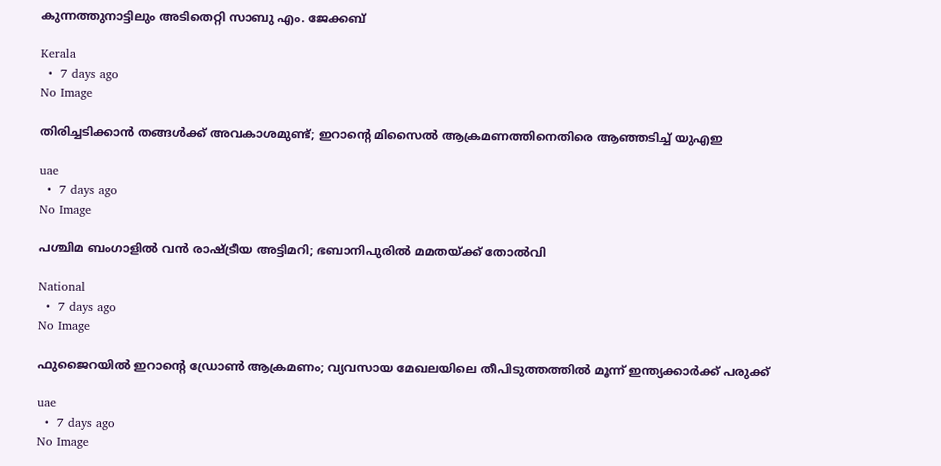കുന്നത്തുനാട്ടിലും അടിതെറ്റി സാബു എം. ജേക്കബ്

Kerala
  •  7 days ago
No Image

തിരിച്ചടിക്കാൻ തങ്ങൾക്ക് അവകാശമുണ്ട്; ഇറാന്റെ മിസൈൽ ആക്രമണത്തിനെതിരെ ആഞ്ഞടിച്ച് യുഎഇ

uae
  •  7 days ago
No Image

പശ്ചിമ ബംഗാളിൽ വൻ രാഷ്ട്രീയ അട്ടിമറി; ഭബാനിപുരിൽ മമതയ്ക്ക് തോൽവി

National
  •  7 days ago
No Image

ഫുജൈറയിൽ ഇറാന്റെ ഡ്രോൺ ആക്രമണം; വ്യവസായ മേഖലയിലെ തീപിടുത്തത്തിൽ മൂന്ന് ഇന്ത്യക്കാർക്ക് പരുക്ക്

uae
  •  7 days ago
No Image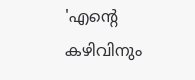'എന്റെ കഴിവിനും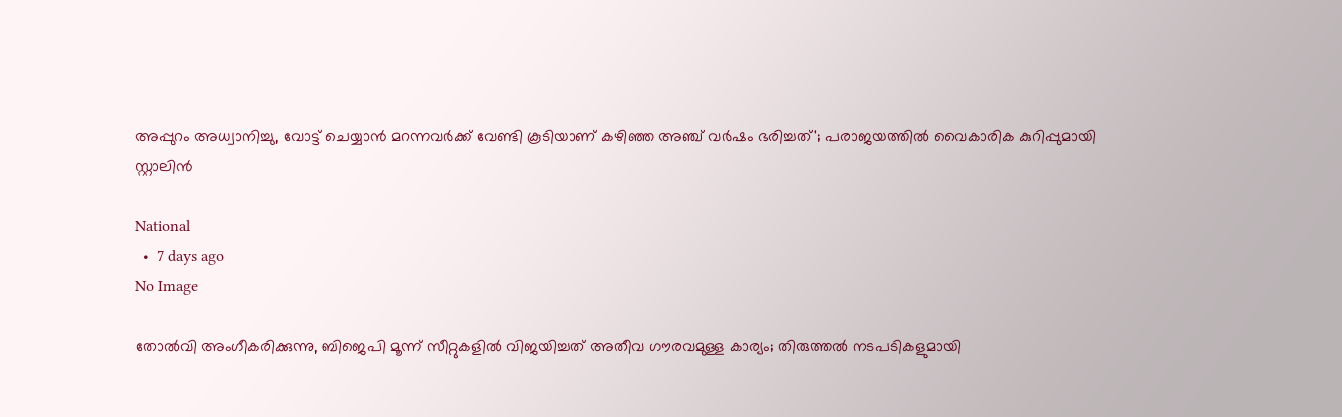അപ്പുറം അധ്വാനിച്ചു, വോട്ട് ചെയ്യാൻ മറന്നവർക്ക് വേണ്ടി കൂടിയാണ് കഴിഞ്ഞ അഞ്ച് വർഷം ഭരിച്ചത്'; പരാജയത്തിൽ വൈകാരിക കുറിപ്പുമായി സ്റ്റാലിൻ

National
  •  7 days ago
No Image

തോൽവി അംഗീകരിക്കുന്നു, ബിജെപി മൂന്ന് സീറ്റുകളിൽ വിജയിച്ചത് അതീവ ഗൗരവമുള്ള കാര്യം; തിരുത്തൽ നടപടികളുമായി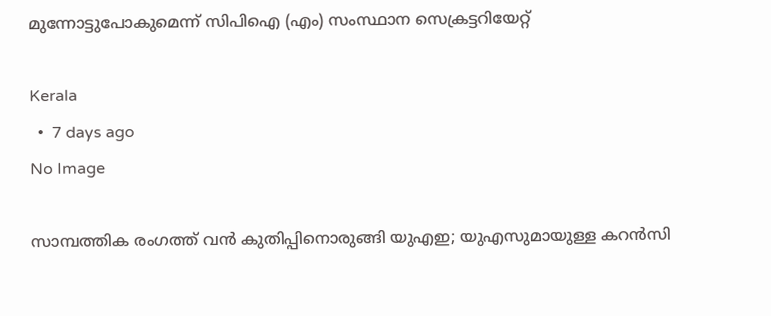മുന്നോട്ടുപോകുമെന്ന് സിപിഐ (എം) സംസ്ഥാന സെക്രട്ടറിയേറ്റ്‌

Kerala
  •  7 days ago
No Image

സാമ്പത്തിക രംഗത്ത് വൻ കുതിപ്പിനൊരുങ്ങി യുഎഇ; യുഎസുമായുള്ള കറൻസി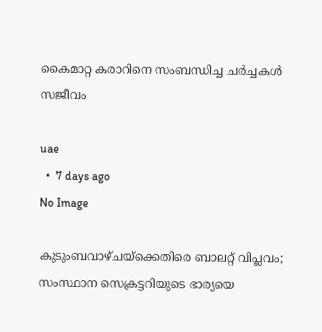കൈമാറ്റ കരാറിനെ സംബന്ധിച്ച ചർച്ചകൾ സജീവം

uae
  •  7 days ago
No Image

കുടുംബവാഴ്ചയ്‌ക്കെതിരെ ബാലറ്റ് വിപ്ലവം; സംസ്ഥാന സെക്രട്ടറിയുടെ ഭാര്യയെ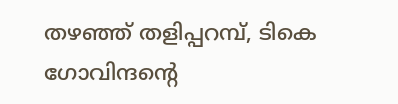തഴഞ്ഞ് തളിപ്പറമ്പ്, ടികെ ഗോവിന്ദന്റെ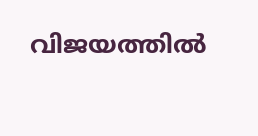വിജയത്തിൽ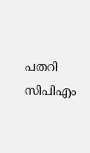പതറി സിപിഎം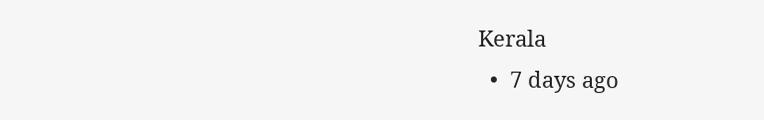Kerala
  •  7 days ago